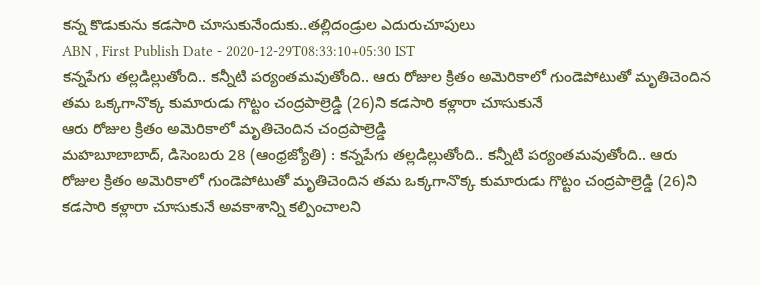కన్న కొడుకును కడసారి చూసుకునేందుకు..తల్లిదండ్రుల ఎదురుచూపులు
ABN , First Publish Date - 2020-12-29T08:33:10+05:30 IST
కన్నపేగు తల్లడిల్లుతోంది.. కన్నీటి పర్యంతమవుతోంది.. ఆరు రోజుల క్రితం అమెరికాలో గుండెపోటుతో మృతిచెందిన తమ ఒక్కగానొక్క కుమారుడు గొట్టం చంద్రపాల్రెడ్డి (26)ని కడసారి కళ్లారా చూసుకునే
ఆరు రోజుల క్రితం అమెరికాలో మృతిచెందిన చంద్రపాల్రెడ్డి
మహబూబాబాద్, డిసెంబరు 28 (ఆంధ్రజ్యోతి) : కన్నపేగు తల్లడిల్లుతోంది.. కన్నీటి పర్యంతమవుతోంది.. ఆరు రోజుల క్రితం అమెరికాలో గుండెపోటుతో మృతిచెందిన తమ ఒక్కగానొక్క కుమారుడు గొట్టం చంద్రపాల్రెడ్డి (26)ని కడసారి కళ్లారా చూసుకునే అవకాశాన్ని కల్పించాలని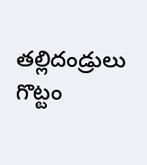తల్లిదండ్రులు గొట్టం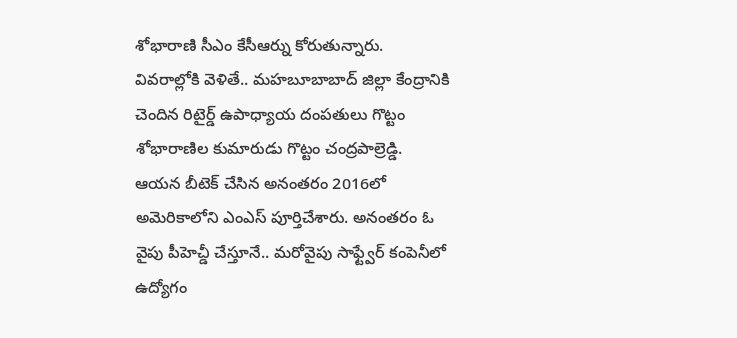శోభారాణి సీఎం కేసీఆర్ను కోరుతున్నారు. వివరాల్లోకి వెళితే.. మహబూబాబాద్ జిల్లా కేంద్రానికి చెందిన రిటైర్డ్ ఉపాధ్యాయ దంపతులు గొట్టం శోభారాణిల కుమారుడు గొట్టం చంద్రపాల్రెడ్డి. ఆయన బీటెక్ చేసిన అనంతరం 2016లో అమెరికాలోని ఎంఎస్ పూర్తిచేశారు. అనంతరం ఓ వైపు పీహెచ్డీ చేస్తూనే.. మరోవైపు సాఫ్ట్వేర్ కంపెనీలో ఉద్యోగం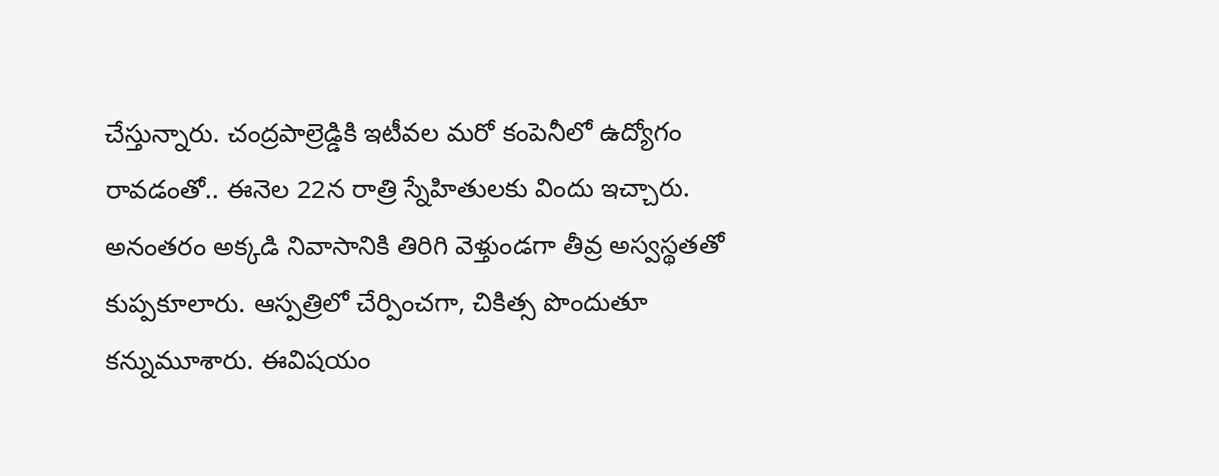చేస్తున్నారు. చంద్రపాల్రెడ్డికి ఇటీవల మరో కంపెనీలో ఉద్యోగం రావడంతో.. ఈనెల 22న రాత్రి స్నేహితులకు విందు ఇచ్చారు. అనంతరం అక్కడి నివాసానికి తిరిగి వెళ్తుండగా తీవ్ర అస్వస్థతతో కుప్పకూలారు. ఆస్పత్రిలో చేర్పించగా, చికిత్స పొందుతూ కన్నుమూశారు. ఈవిషయం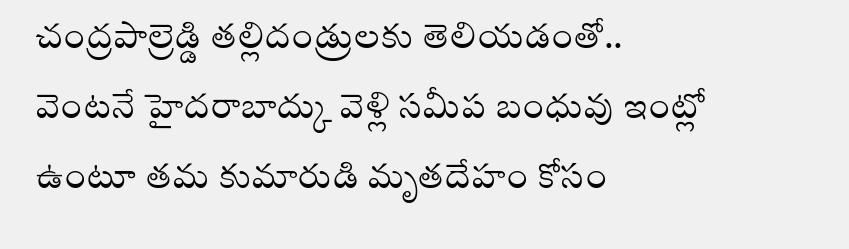చంద్రపాల్రెడ్డి తల్లిదండ్రులకు తెలియడంతో.. వెంటనే హైదరాబాద్కు వెళ్లి సమీప బంధువు ఇంట్లో ఉంటూ తమ కుమారుడి మృతదేహం కోసం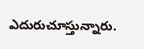ఎదురుచూస్తున్నారు.